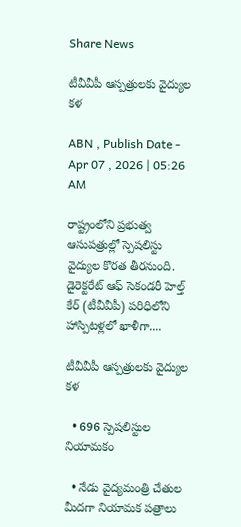Share News

టీవీవీపీ ఆస్పత్రులకు వైద్యుల కళ

ABN , Publish Date - Apr 07 , 2026 | 05:26 AM

రాష్ట్రంలోని ప్రభుత్వ ఆసుపత్రుల్లో స్పెషలిస్టు వైద్యుల కొరత తీరనుంది. డైరెక్టరేట్‌ ఆఫ్‌ సెకండరీ హెల్త్‌ కేర్‌ (టీవీవీపీ) పరిధిలోని హాస్పిటళ్లలో ఖాళీగా....

టీవీవీపీ ఆస్పత్రులకు వైద్యుల కళ

  • 696 స్పెషలిస్టుల నియామకం

  • నేడు వైద్యమంత్రి చేతుల మీదగా నియామక పత్రాలు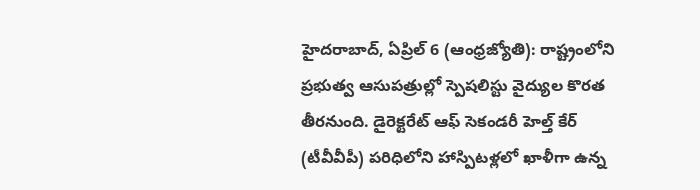హైదరాబాద్‌, ఏప్రిల్‌ 6 (ఆంధ్రజ్యోతి): రాష్ట్రంలోని ప్రభుత్వ ఆసుపత్రుల్లో స్పెషలిస్టు వైద్యుల కొరత తీరనుంది. డైరెక్టరేట్‌ ఆఫ్‌ సెకండరీ హెల్త్‌ కేర్‌ (టీవీవీపీ) పరిధిలోని హాస్పిటళ్లలో ఖాళీగా ఉన్న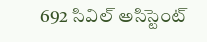692 సివిల్‌ అసిస్టెంట్‌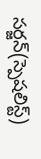సర్జన్‌(స్పెషలిస్ట్‌)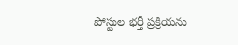పోస్టుల భర్తీ ప్రక్రియను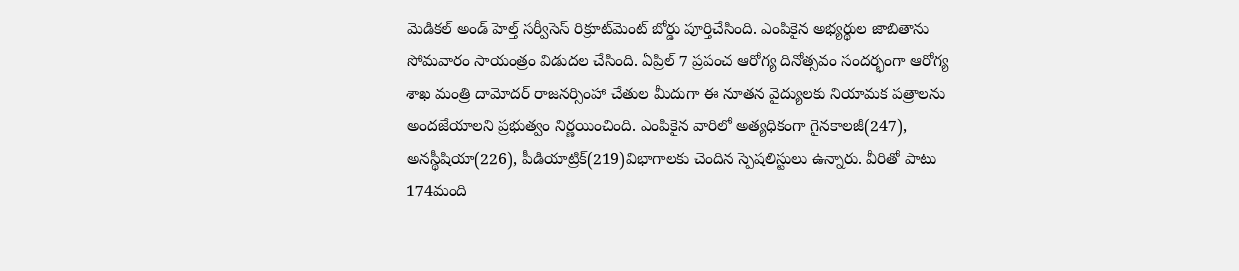మెడికల్‌ అండ్‌ హెల్త్‌ సర్వీసెస్‌ రిక్రూట్‌మెంట్‌ బోర్డు పూర్తిచేసింది. ఎంపికైన అభ్యర్థుల జాబితాను సోమవారం సాయంత్రం విడుదల చేసింది. ఏప్రిల్‌ 7 ప్రపంచ ఆరోగ్య దినోత్సవం సందర్భంగా ఆరోగ్య శాఖ మంత్రి దామోదర్‌ రాజనర్సింహా చేతుల మీదుగా ఈ నూతన వైద్యులకు నియామక పత్రాలను అందజేయాలని ప్రభుత్వం నిర్ణయించింది. ఎంపికైన వారిలో అత్యధికంగా గైనకాలజీ(247), అనస్థీషియా(226), పీడియాట్రిక్‌(219)విభాగాలకు చెందిన స్పెషలిస్టులు ఉన్నారు. వీరితో పాటు 174మంది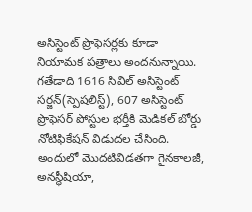అసిస్టెంట్‌ ప్రొఫెసర్లకు కూడా నియామక పత్రాలు అందనున్నాయి. గతేడాది 1616 సివిల్‌ అసిస్టెంట్‌ సర్జన్‌(స్పెషలిస్ట్‌), 607 అసిస్టెంట్‌ ప్రొఫెసర్‌ పోస్టుల భర్తీకి మెడికల్‌ బోర్డు నోటిఫికేషన్‌ విడుదల చేసింది. అందులో మొదటివిడతగా గైనకాలజీ, అనస్థీషియా,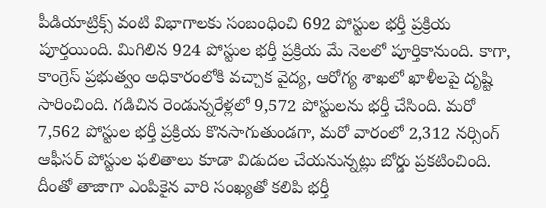పీడియాట్రిక్స్‌ వంటి విభాగాలకు సంబంధించి 692 పోస్టుల భర్తీ ప్రక్రియ పూర్తయింది. మిగిలిన 924 పోస్టుల భర్తీ ప్రక్రియ మే నెలలో పూర్తికానుంది. కాగా, కాంగ్రెస్‌ ప్రభుత్వం అధికారంలోకి వచ్చాక వైద్య, ఆరోగ్య శాఖలో ఖాళీలపై దృష్టి సారించింది. గడిచిన రెండున్నరేళ్లలో 9,572 పోస్టులను భర్తీ చేసింది. మరో 7,562 పోస్టుల భర్తీ ప్రక్రియ కొనసాగుతుండగా, మరో వారంలో 2,312 నర్సింగ్‌ ఆఫీసర్‌ పోస్టుల ఫలితాలు కూడా విడుదల చేయనున్నట్లు బోర్డు ప్రకటించింది. దీంతో తాజాగా ఎంపికైన వారి సంఖ్యతో కలిపి భర్తీ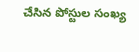చేసిన పోస్టుల సంఖ్య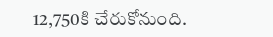12,750కి చేరుకోనుంది.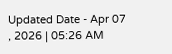Updated Date - Apr 07 , 2026 | 05:26 AM